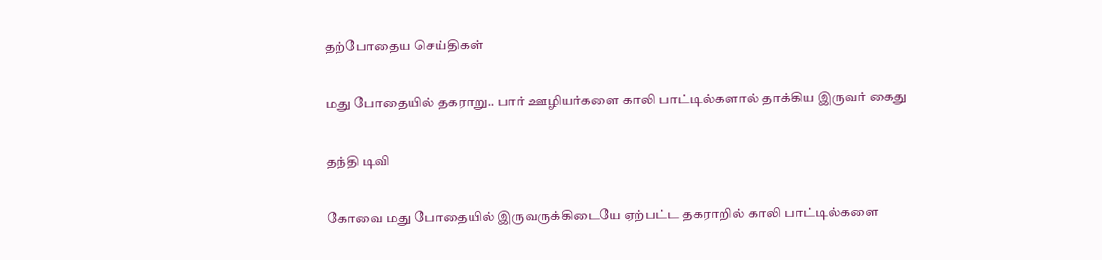தற்போதைய செய்திகள்

மது போதையில் தகராறு.. பார் ஊழியர்களை காலி பாட்டில்களால் தாக்கிய இருவர் கைது

தந்தி டிவி

கோவை மது போதையில் இருவருக்கிடையே ஏற்பட்ட தகராறில் காலி பாட்டில்களை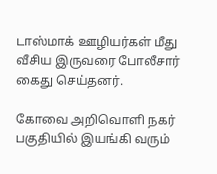டாஸ்மாக் ஊழியர்கள் மீது வீசிய இருவரை போலீசார் கைது செய்தனர்.

கோவை அறிவொளி நகர் பகுதியில் இயங்கி வரும்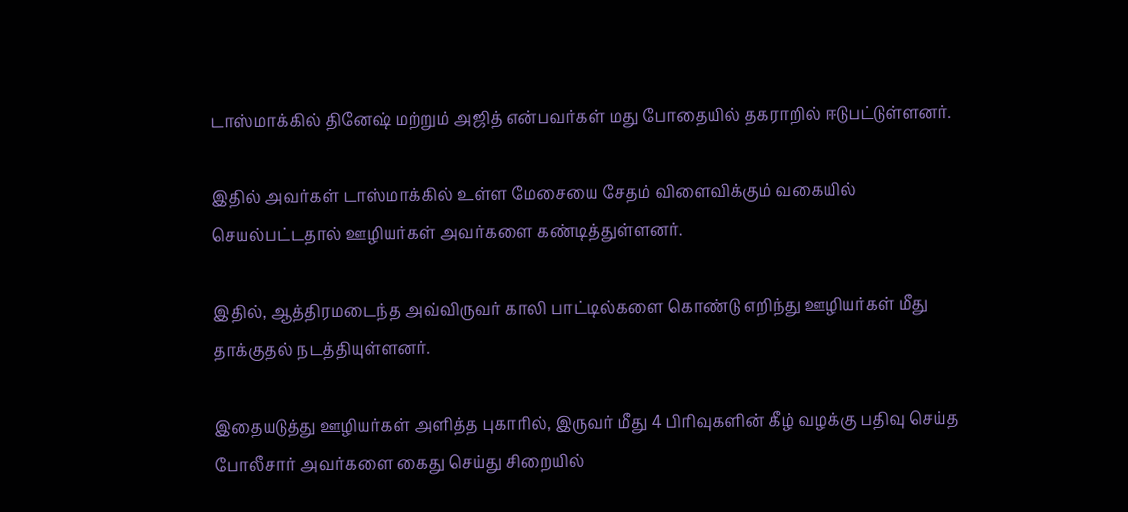டாஸ்மாக்கில் தினேஷ் மற்றும் அஜித் என்பவர்கள் மது போதையில் தகராறில் ஈடுபட்டுள்ளனர்.

இதில் அவர்கள் டாஸ்மாக்கில் உள்ள மேசையை சேதம் விளைவிக்கும் வகையில் செயல்பட்டதால் ஊழியர்கள் அவர்களை கண்டித்துள்ளனர்.

இதில், ஆத்திரமடைந்த அவ்விருவர் காலி பாட்டில்களை கொண்டு எறிந்து ஊழியர்கள் மீது தாக்குதல் நடத்தியுள்ளனர்.

இதையடுத்து ஊழியர்கள் அளித்த புகாரில், இருவர் மீது 4 பிரிவுகளின் கீழ் வழக்கு பதிவு செய்த போலீசார் அவர்களை கைது செய்து சிறையில்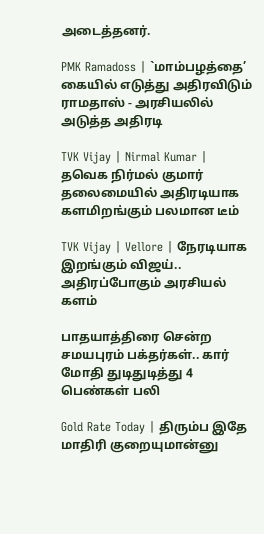அடைத்தனர்.

PMK Ramadoss | `மாம்பழத்தை’ கையில் எடுத்து அதிரவிடும் ராமதாஸ் - அரசியலில் அடுத்த அதிரடி

TVK Vijay | Nirmal Kumar | தவெக நிர்மல் குமார் தலைமையில் அதிரடியாக களமிறங்கும் பலமான டீம்

TVK Vijay | Vellore | நேரடியாக இறங்கும் விஜய்.. அதிரப்போகும் அரசியல் களம்

பாதயாத்திரை சென்ற சமயபுரம் பக்தர்கள்.. கார் மோதி துடிதுடித்து 4 பெண்கள் பலி

Gold Rate Today | திரும்ப இதே மாதிரி குறையுமான்னு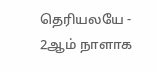தெரியலயே - 2ஆம் நாளாக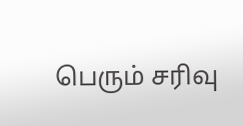பெரும் சரிவு